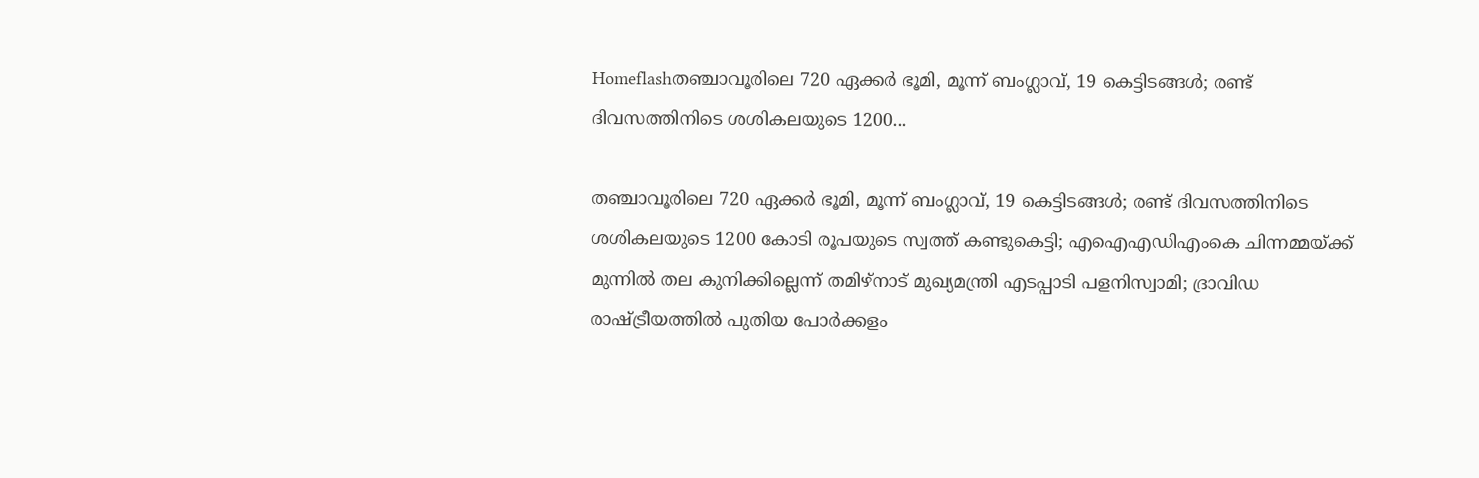Homeflashതഞ്ചാവൂരിലെ 720 ഏക്കര്‍ ഭൂമി, മൂന്ന് ബംഗ്ലാവ്, 19 കെട്ടിടങ്ങള്‍; രണ്ട് ദിവസത്തിനിടെ ശശികലയുടെ 1200...

തഞ്ചാവൂരിലെ 720 ഏക്കര്‍ ഭൂമി, മൂന്ന് ബംഗ്ലാവ്, 19 കെട്ടിടങ്ങള്‍; രണ്ട് ദിവസത്തിനിടെ ശശികലയുടെ 1200 കോടി രൂപയുടെ സ്വത്ത് കണ്ടുകെട്ടി; എഐഎഡിഎംകെ ചിന്നമ്മയ്ക്ക് മുന്നില്‍ തല കുനിക്കില്ലെന്ന് തമിഴ്‌നാട് മുഖ്യമന്ത്രി എടപ്പാടി പളനിസ്വാമി; ദ്രാവിഡ രാഷ്ട്രീയത്തില്‍ പുതിയ പോര്‍ക്കളം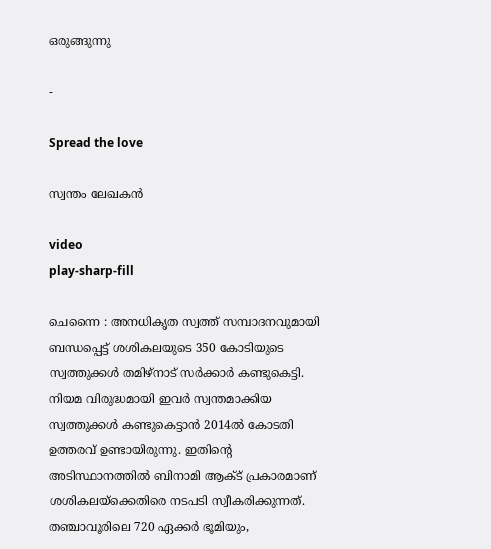ഒരുങ്ങുന്നു

-

Spread the love

സ്വന്തം ലേഖകന്‍

video
play-sharp-fill

ചെന്നൈ : അനധികൃത സ്വത്ത് സമ്പാദനവുമായി ബന്ധപ്പെട്ട് ശശികലയുടെ 350 കോടിയുടെ സ്വത്തുക്കള്‍ തമിഴ്നാട് സര്‍ക്കാര്‍ കണ്ടുകെട്ടി. നിയമ വിരുദ്ധമായി ഇവര്‍ സ്വന്തമാക്കിയ സ്വത്തുക്കള്‍ കണ്ടുകെട്ടാന്‍ 2014ല്‍ കോടതി ഉത്തരവ് ഉണ്ടായിരുന്നു. ഇതിന്റെ അടിസ്ഥാനത്തില്‍ ബിനാമി ആക്ട് പ്രകാരമാണ് ശശികലയ്‌ക്കെതിരെ നടപടി സ്വീകരിക്കുന്നത്. തഞ്ചാവൂരിലെ 720 ഏക്കര്‍ ഭൂമിയും,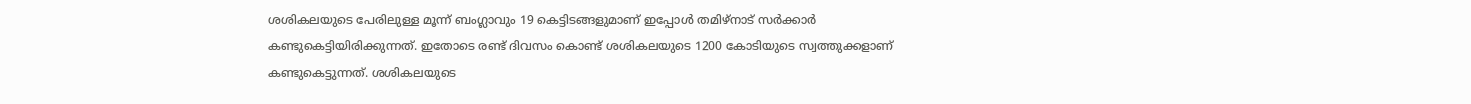ശശികലയുടെ പേരിലുള്ള മൂന്ന് ബംഗ്ലാവും 19 കെട്ടിടങ്ങളുമാണ് ഇപ്പോള്‍ തമിഴ്‌നാട് സര്‍ക്കാര്‍ കണ്ടുകെട്ടിയിരിക്കുന്നത്. ഇതോടെ രണ്ട് ദിവസം കൊണ്ട് ശശികലയുടെ 1200 കോടിയുടെ സ്വത്തുക്കളാണ് കണ്ടുകെട്ടുന്നത്. ശശികലയുടെ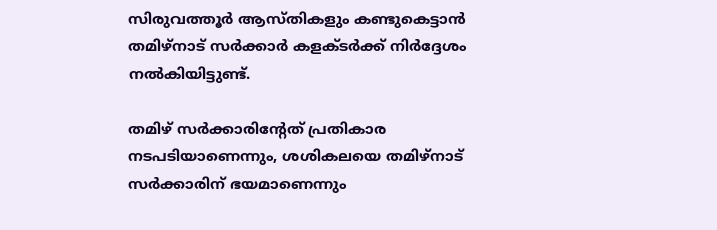സിരുവത്തൂര്‍ ആസ്തികളും കണ്ടുകെട്ടാന്‍ തമിഴ്നാട് സര്‍ക്കാര്‍ കളക്ടര്‍ക്ക് നിര്‍ദ്ദേശം നല്‍കിയിട്ടുണ്ട്.

തമിഴ് സര്‍ക്കാരിന്റേത് പ്രതികാര നടപടിയാണെന്നും, ശശികലയെ തമിഴ്നാട് സര്‍ക്കാരിന് ഭയമാണെന്നും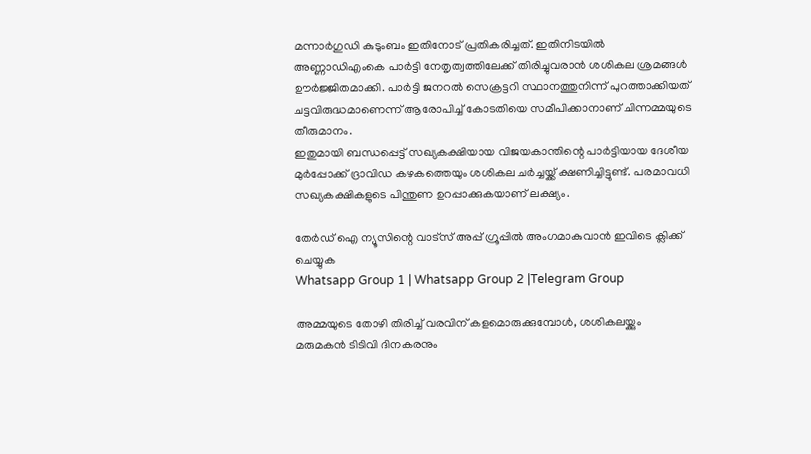മന്നാര്‍ഗുഡി കുടുംബം ഇതിനോട് പ്രതികരിച്ചത്. ഇതിനിടയില്‍ അണ്ണാഡിഎംകെ പാര്‍ട്ടി നേതൃത്വത്തിലേക്ക് തിരിച്ചുവരാന്‍ ശശികല ശ്രമങ്ങള്‍ ഊര്‍ജ്ജിതമാക്കി. പാര്‍ട്ടി ജനറല്‍ സെക്രട്ടറി സ്ഥാനത്തുനിന്ന് പുറത്താക്കിയത് ചട്ടവിരുദ്ധമാണെന്ന് ആരോപിച്ച് കോടതിയെ സമീപിക്കാനാണ് ചിന്നമ്മയുടെ തീരുമാനം.
ഇതുമായി ബന്ധപ്പെട്ട് സഖ്യകക്ഷിയായ വിജയകാന്തിന്റെ പാര്‍ട്ടിയായ ദേശീയ മുര്‍പ്പോക്ക് ദ്രാവിഡ കഴകത്തെയും ശശികല ചര്‍ച്ചയ്ക്ക് ക്ഷണിച്ചിട്ടുണ്ട്. പരമാവധി സഖ്യകക്ഷികളുടെ പിന്തുണ ഉറപ്പാക്കുകയാണ് ലക്ഷ്യം.

തേർഡ് ഐ ന്യൂസിന്റെ വാട്സ് അപ്പ് ഗ്രൂപ്പിൽ അംഗമാകുവാൻ ഇവിടെ ക്ലിക്ക് ചെയ്യുക
Whatsapp Group 1 | Whatsapp Group 2 |Telegram Group

അമ്മയുടെ തോഴി തിരിച്ച് വരവിന് കളമൊരുക്കുമ്പോള്‍, ശശികലയ്ക്കും മരുമകന്‍ ടിടിവി ദിനകരനും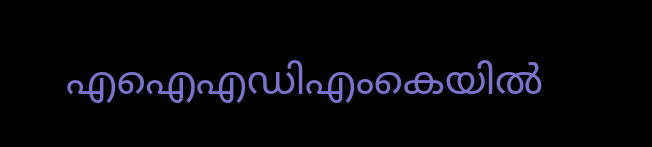എഐഎഡിഎംകെയില്‍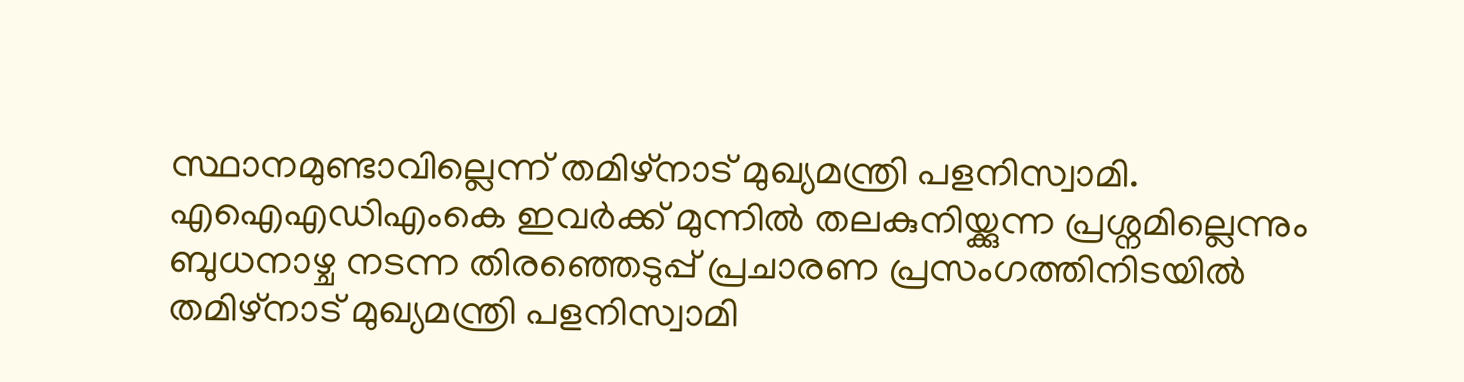സ്ഥാനമുണ്ടാവില്ലെന്ന് തമിഴ്നാട് മുഖ്യമന്ത്രി പളനിസ്വാമി. എഐഎഡിഎംകെ ഇവര്‍ക്ക് മുന്നില്‍ തലകുനിയ്ക്കുന്ന പ്രശ്നമില്ലെന്നും ബുധനാഴ്ച നടന്ന തിരഞ്ഞെടുപ്പ് പ്രചാരണ പ്രസംഗത്തിനിടയില്‍ തമിഴ്‌നാട് മുഖ്യമന്ത്രി പളനിസ്വാമി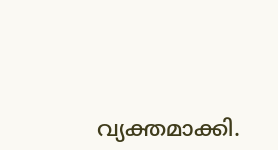വ്യക്തമാക്കി.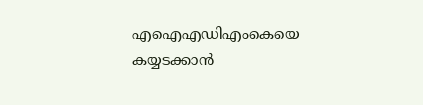എഐഎഡിഎംകെയെ കയ്യടക്കാന്‍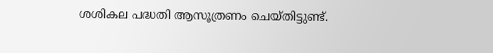ശശികല പദ്ധതി ആസൂത്രണം ചെയ്തിട്ടുണ്ട്.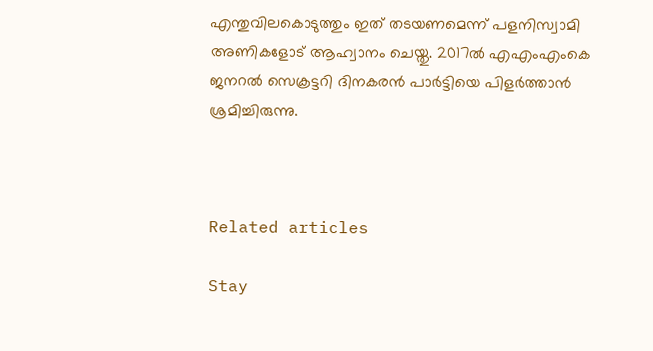എന്തുവിലകൊടുത്തും ഇത് തടയണമെന്ന് പളനിസ്വാമി അണികളോട് ആഹ്വാനം ചെയ്തു. 2017ല്‍ എഎംഎംകെ ജനറല്‍ സെക്രട്ടറി ദിനകരന്‍ പാര്‍ട്ടിയെ പിളര്‍ത്താന്‍ ശ്രമിച്ചിരുന്നു.



Related articles

Stay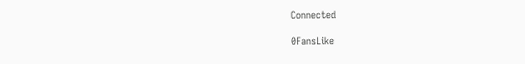Connected

0FansLike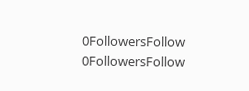0FollowersFollow
0FollowersFollow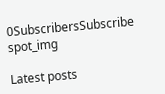0SubscribersSubscribe
spot_img

Latest posts